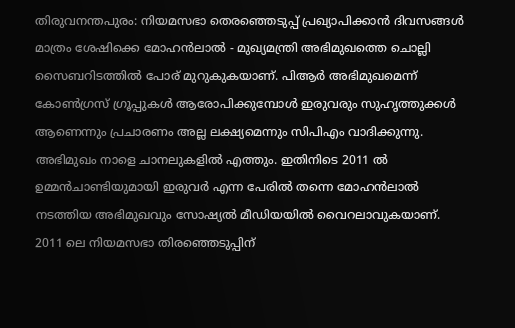തിരുവനന്തപുരം: നിയമസഭാ തെരഞ്ഞെടുപ്പ് പ്രഖ്യാപിക്കാന്‍ ദിവസങ്ങള്‍ മാത്രം ശേഷിക്കെ മോഹന്‍ലാല്‍ - മുഖ്യമന്ത്രി അഭിമുഖത്തെ ചൊല്ലി സൈബറിടത്തില്‍ പോര് മുറുകുകയാണ്. പിആര്‍ അഭിമുഖമെന്ന് കോണ്‍ഗ്രസ് ഗ്രൂപ്പുകള്‍ ആരോപിക്കുമ്പോള്‍ ഇരുവരും സുഹൃത്തുക്കള്‍ ആണെന്നും പ്രചാരണം അല്ല ലക്ഷ്യമെന്നും സിപിഎം വാദിക്കുന്നു. അഭിമുഖം നാളെ ചാനലുകളില്‍ എത്തും. ഇതിനിടെ 2011 ല്‍ ഉമ്മന്‍ചാണ്ടിയുമായി ഇരുവര്‍ എന്ന പേരില്‍ തന്നെ മോഹന്‍ലാല്‍ നടത്തിയ അഭിമുഖവും സോഷ്യല്‍ മീഡിയയില്‍ വൈറലാവുകയാണ്. 2011 ലെ നിയമസഭാ തിരഞ്ഞെടുപ്പിന്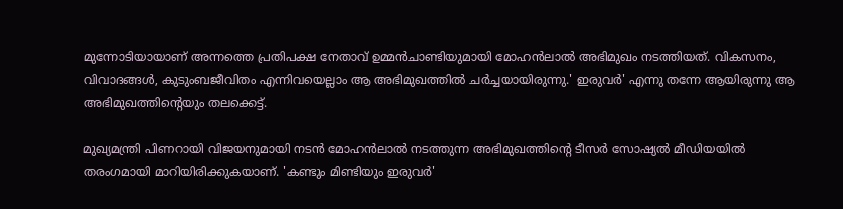മുന്നോടിയായാണ് അന്നത്തെ പ്രതിപക്ഷ നേതാവ് ഉമ്മന്‍ചാണ്ടിയുമായി മോഹന്‍ലാല്‍ അഭിമുഖം നടത്തിയത്. വികസനം, വിവാദങ്ങള്‍, കുടുംബജീവിതം എന്നിവയെല്ലാം ആ അഭിമുഖത്തില്‍ ചര്‍ച്ചയായിരുന്നു.' ഇരുവര്‍' എന്നു തന്നേ ആയിരുന്നു ആ അഭിമുഖത്തിന്റെയും തലക്കെട്ട്.

മുഖ്യമന്ത്രി പിണറായി വിജയനുമായി നടന്‍ മോഹന്‍ലാല്‍ നടത്തുന്ന അഭിമുഖത്തിന്റെ ടീസര്‍ സോഷ്യല്‍ മീഡിയയില്‍ തരംഗമായി മാറിയിരിക്കുകയാണ്. 'കണ്ടും മിണ്ടിയും ഇരുവര്‍'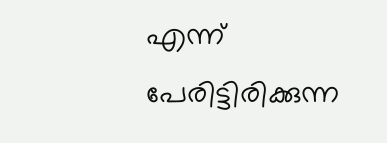എന്ന് പേരിട്ടിരിക്കുന്ന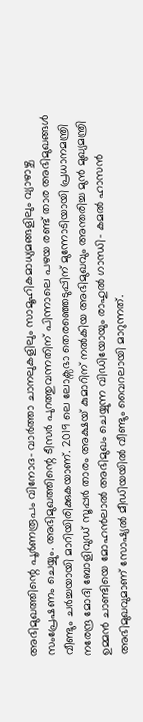അഭിമുഖത്തിന്റെ പൂര്‍ണരൂപം വിനോദ- വാര്‍ത്താ ചാനലുകളിലും സാമൂഹികമാധ്യമങ്ങളിലും വ്യാഴാഴ്ച സംപ്രേഷണം ചെയ്യും. അഭിമുഖത്തിന്റെ ടീസര്‍ പുറത്തുവന്നതിന് പിന്നാലെ പഴയ രണ്ട് താര അഭിമുഖങ്ങള്‍ വീണ്ടും ചര്‍ച്ചയായി മാറിയിരിക്കുകയാണ്. 2019 ലെ ലോക്സഭാ തെരഞ്ഞെടുപ്പിന് മുന്നോടിയായി പ്രധാനമന്ത്രി നരേന്ദ്ര മോദി ബോളിവുഡ് സൂപ്പര്‍ താരം അക്ഷയ് കുമാറിന് നല്‍കിയ അഭിമുഖവും അന്തരിച്ച മുന്‍ മുഖ്യമന്ത്രി ഉമ്മന്‍ ചാണ്ടിയെ മോഹന്‍ലാല്‍ അഭിമുഖം ചെയ്യുന്ന വിഡിയോയും രാഹുല്‍ ഗാന്ധി- കമല്‍ ഹാസന്‍ അഭിമുഖവുമാണ് സോഷ്യല്‍ മീഡിയയില്‍ വീണ്ടും വൈറലായി മാറുന്നത്.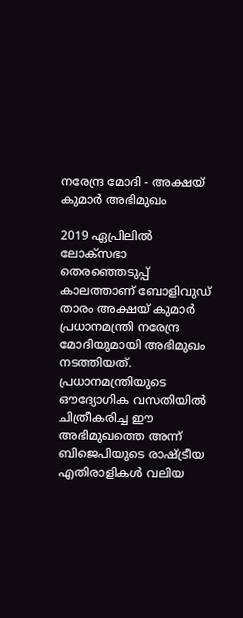നരേന്ദ്ര മോദി - അക്ഷയ് കുമാര്‍ അഭിമുഖം

2019 ഏപ്രിലില്‍ ലോക്‌സഭാ തെരഞ്ഞെടുപ്പ് കാലത്താണ് ബോളിവുഡ് താരം അക്ഷയ് കുമാര്‍ പ്രധാനമന്ത്രി നരേന്ദ്ര മോദിയുമായി അഭിമുഖം നടത്തിയത്. പ്രധാനമന്ത്രിയുടെ ഔദ്യോഗിക വസതിയില്‍ ചിത്രീകരിച്ച ഈ അഭിമുഖത്തെ അന്ന് ബിജെപിയുടെ രാഷ്ട്രീയ എതിരാളികള്‍ വലിയ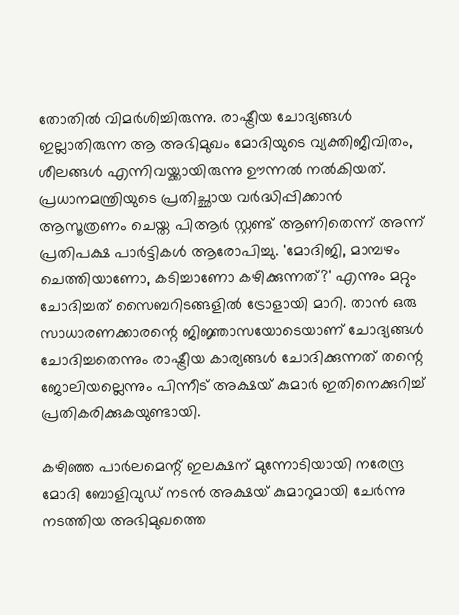തോതില്‍ വിമര്‍ശിച്ചിരുന്നു. രാഷ്ട്രീയ ചോദ്യങ്ങള്‍ ഇല്ലാതിരുന്ന ആ അഭിമുഖം മോദിയുടെ വ്യക്തിജീവിതം, ശീലങ്ങള്‍ എന്നിവയ്ക്കായിരുന്നു ഊന്നല്‍ നല്‍കിയത്. പ്രധാനമന്ത്രിയുടെ പ്രതിച്ഛായ വര്‍ദ്ധിപ്പിക്കാന്‍ ആസൂത്രണം ചെയ്ത പിആര്‍ സ്റ്റണ്ട് ആണിതെന്ന് അന്ന് പ്രതിപക്ഷ പാര്‍ട്ടികള്‍ ആരോപിച്ചു. 'മോദിജി, മാമ്പഴം ചെത്തിയാണോ, കടിച്ചാണോ കഴിക്കുന്നത്?' എന്നും മറ്റും ചോദിച്ചത് സൈബറിടങ്ങളില്‍ ട്രോളായി മാറി. താന്‍ ഒരു സാധാരണക്കാരന്റെ ജിജ്ഞാസയോടെയാണ് ചോദ്യങ്ങള്‍ ചോദിച്ചതെന്നും രാഷ്ട്രീയ കാര്യങ്ങള്‍ ചോദിക്കുന്നത് തന്റെ ജോലിയല്ലെന്നും പിന്നീട് അക്ഷയ് കുമാര്‍ ഇതിനെക്കുറിച്ച് പ്രതികരിക്കുകയുണ്ടായി.

കഴിഞ്ഞ പാര്‍ലമെന്റ് ഇലക്ഷന് മുന്നോടിയായി നരേന്ദ്ര മോദി ബോളിവുഡ് നടന്‍ അക്ഷയ് കുമാറുമായി ചേര്‍ന്നു നടത്തിയ അഭിമുഖത്തെ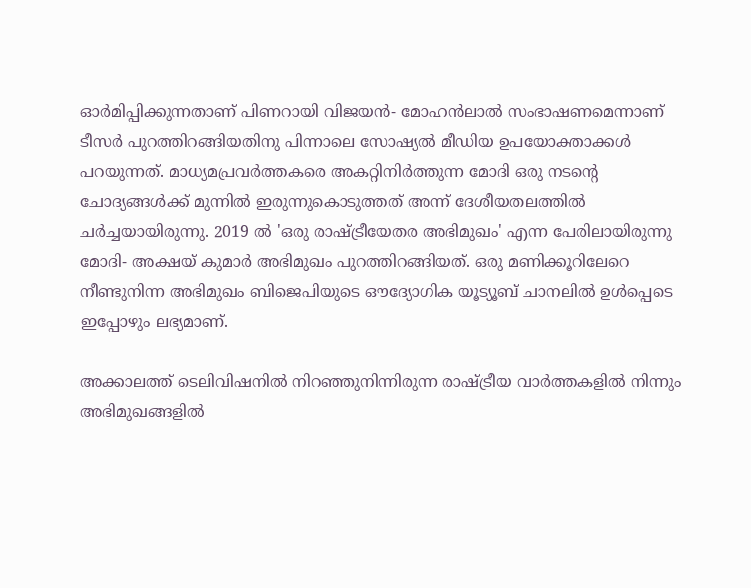ഓര്‍മിപ്പിക്കുന്നതാണ് പിണറായി വിജയന്‍- മോഹന്‍ലാല്‍ സംഭാഷണമെന്നാണ് ടീസര്‍ പുറത്തിറങ്ങിയതിനു പിന്നാലെ സോഷ്യല്‍ മീഡിയ ഉപയോക്താക്കള്‍ പറയുന്നത്. മാധ്യമപ്രവര്‍ത്തകരെ അകറ്റിനിര്‍ത്തുന്ന മോദി ഒരു നടന്റെ ചോദ്യങ്ങള്‍ക്ക് മുന്നില്‍ ഇരുന്നുകൊടുത്തത് അന്ന് ദേശീയതലത്തില്‍ ചര്‍ച്ചയായിരുന്നു. 2019 ല്‍ 'ഒരു രാഷ്ട്രീയേതര അഭിമുഖം' എന്ന പേരിലായിരുന്നു മോദി- അക്ഷയ് കുമാര്‍ അഭിമുഖം പുറത്തിറങ്ങിയത്. ഒരു മണിക്കൂറിലേറെ നീണ്ടുനിന്ന അഭിമുഖം ബിജെപിയുടെ ഔദ്യോഗിക യൂട്യൂബ് ചാനലില്‍ ഉള്‍പ്പെടെ ഇപ്പോഴും ലഭ്യമാണ്.

അക്കാലത്ത് ടെലിവിഷനില്‍ നിറഞ്ഞുനിന്നിരുന്ന രാഷ്ട്രീയ വാര്‍ത്തകളില്‍ നിന്നും അഭിമുഖങ്ങളില്‍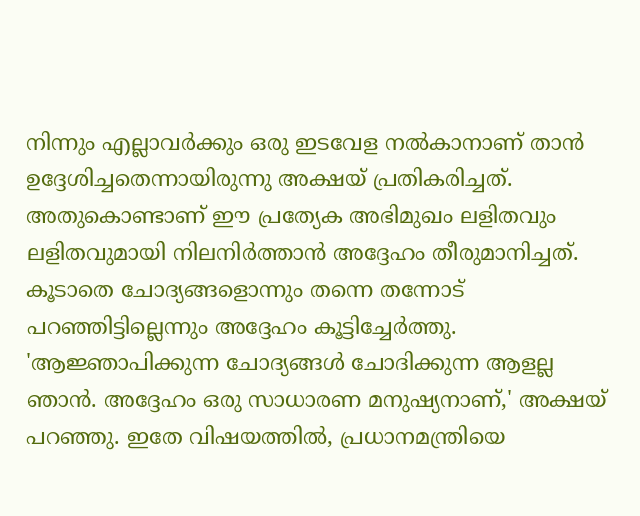നിന്നും എല്ലാവര്‍ക്കും ഒരു ഇടവേള നല്‍കാനാണ് താന്‍ ഉദ്ദേശിച്ചതെന്നായിരുന്നു അക്ഷയ് പ്രതികരിച്ചത്. അതുകൊണ്ടാണ് ഈ പ്രത്യേക അഭിമുഖം ലളിതവും ലളിതവുമായി നിലനിര്‍ത്താന്‍ അദ്ദേഹം തീരുമാനിച്ചത്. കൂടാതെ ചോദ്യങ്ങളൊന്നും തന്നെ തന്നോട് പറഞ്ഞിട്ടില്ലെന്നും അദ്ദേഹം കൂട്ടിച്ചേര്‍ത്തു. 'ആജ്ഞാപിക്കുന്ന ചോദ്യങ്ങള്‍ ചോദിക്കുന്ന ആളല്ല ഞാന്‍. അദ്ദേഹം ഒരു സാധാരണ മനുഷ്യനാണ്,' അക്ഷയ് പറഞ്ഞു. ഇതേ വിഷയത്തില്‍, പ്രധാനമന്ത്രിയെ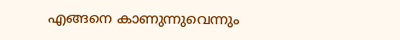എങ്ങനെ കാണുന്നുവെന്നും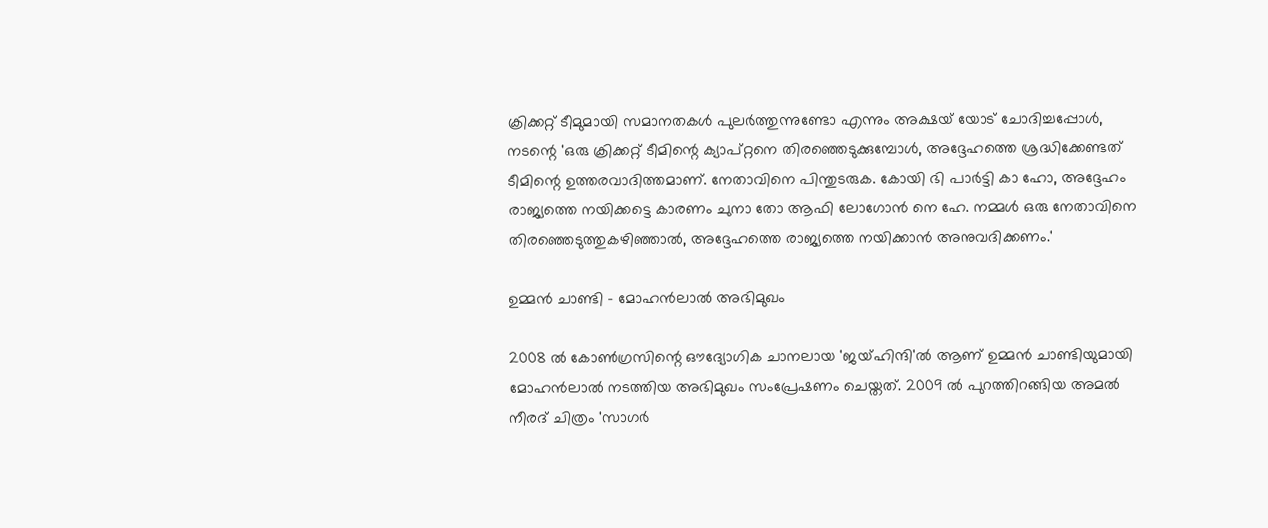ക്രിക്കറ്റ് ടീമുമായി സമാനതകള്‍ പുലര്‍ത്തുന്നുണ്ടോ എന്നും അക്ഷയ് യോട് ചോദിച്ചപ്പോള്‍, നടന്റെ 'ഒരു ക്രിക്കറ്റ് ടീമിന്റെ ക്യാപ്റ്റനെ തിരഞ്ഞെടുക്കുമ്പോള്‍, അദ്ദേഹത്തെ ശ്രദ്ധിക്കേണ്ടത് ടീമിന്റെ ഉത്തരവാദിത്തമാണ്. നേതാവിനെ പിന്തുടരുക. കോയി ഭി പാര്‍ട്ടി കാ ഹോ, അദ്ദേഹം രാജ്യത്തെ നയിക്കട്ടെ കാരണം ചുനാ തോ ആഫി ലോഗോന്‍ നെ ഹേ. നമ്മള്‍ ഒരു നേതാവിനെ തിരഞ്ഞെടുത്തുകഴിഞ്ഞാല്‍, അദ്ദേഹത്തെ രാജ്യത്തെ നയിക്കാന്‍ അനുവദിക്കണം.'

ഉമ്മന്‍ ചാണ്ടി - മോഹന്‍ലാല്‍ അഭിമുഖം

2008 ല്‍ കോണ്‍ഗ്രസിന്റെ ഔദ്യോഗിക ചാനലായ 'ജയ്ഹിന്ദി'ല്‍ ആണ് ഉമ്മന്‍ ചാണ്ടിയുമായി മോഹന്‍ലാല്‍ നടത്തിയ അഭിമുഖം സംപ്രേഷണം ചെയ്തത്. 2009 ല്‍ പുറത്തിറങ്ങിയ അമല്‍ നീരദ് ചിത്രം 'സാഗര്‍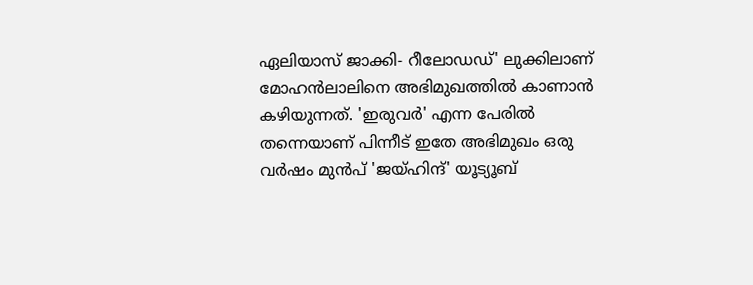ഏലിയാസ് ജാക്കി- റീലോഡഡ്' ലുക്കിലാണ് മോഹന്‍ലാലിനെ അഭിമുഖത്തില്‍ കാണാന്‍ കഴിയുന്നത്. 'ഇരുവര്‍' എന്ന പേരില്‍ തന്നെയാണ് പിന്നീട് ഇതേ അഭിമുഖം ഒരു വര്‍ഷം മുന്‍പ് 'ജയ്ഹിന്ദ്' യൂട്യൂബ്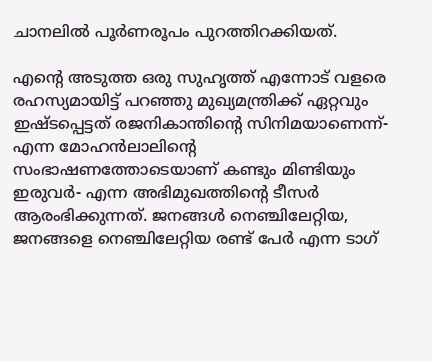ചാനലില്‍ പൂര്‍ണരൂപം പുറത്തിറക്കിയത്.

എന്റെ അടുത്ത ഒരു സുഹൃത്ത് എന്നോട് വളരെ രഹസ്യമായിട്ട് പറഞ്ഞു മുഖ്യമന്ത്രിക്ക് ഏറ്റവും ഇഷ്ടപ്പെട്ടത് രജനികാന്തിന്റെ സിനിമയാണെന്ന്- എന്ന മോഹന്‍ലാലിന്റെ സംഭാഷണത്തോടെയാണ് കണ്ടും മിണ്ടിയും ഇരുവര്‍- എന്ന അഭിമുഖത്തിന്റെ ടീസര്‍ ആരംഭിക്കുന്നത്. ജനങ്ങള്‍ നെഞ്ചിലേറ്റിയ, ജനങ്ങളെ നെഞ്ചിലേറ്റിയ രണ്ട് പേര്‍ എന്ന ടാഗ്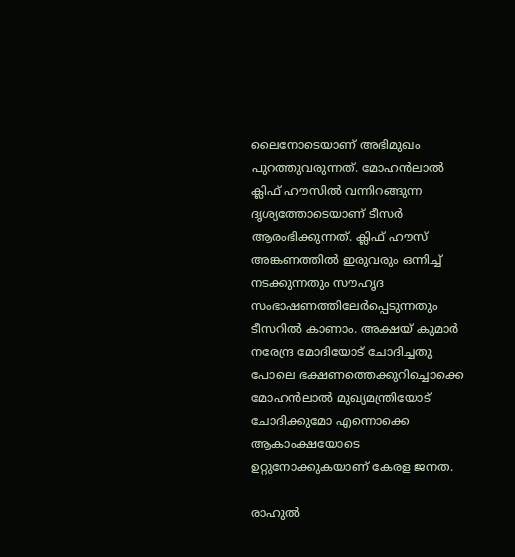ലൈനോടെയാണ് അഭിമുഖം പുറത്തുവരുന്നത്. മോഹന്‍ലാല്‍ ക്ലിഫ് ഹൗസില്‍ വന്നിറങ്ങുന്ന ദൃശ്യത്തോടെയാണ് ടീസര്‍ ആരംഭിക്കുന്നത്. ക്ലിഫ് ഹൗസ് അങ്കണത്തില്‍ ഇരുവരും ഒന്നിച്ച് നടക്കുന്നതും സൗഹൃദ സംഭാഷണത്തിലേര്‍പ്പെടുന്നതും ടീസറില്‍ കാണാം. അക്ഷയ് കുമാര്‍ നരേന്ദ്ര മോദിയോട് ചോദിച്ചതു പോലെ ഭക്ഷണത്തെക്കുറിച്ചൊക്കെ മോഹന്‍ലാല്‍ മുഖ്യമന്ത്രിയോട് ചോദിക്കുമോ എന്നൊക്കെ ആകാംക്ഷയോടെ ഉറ്റുനോക്കുകയാണ് കേരള ജനത.

രാഹുല്‍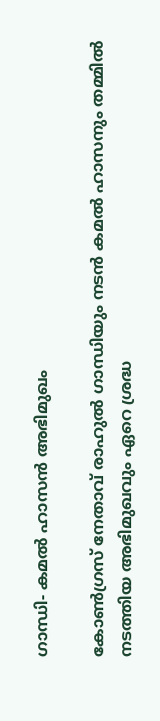ഗാന്ധി- കമല്‍ ഹാസന്‍ അഭിമുഖം

കോണ്‍ഗ്രസ് നേതാവ് രാഹുല്‍ ഗാന്ധിയും നടന്‍ കമല്‍ ഹാസനും തമ്മില്‍ നടത്തിയ അഭിമുഖവും ഏറെ ശ്രദ്ധ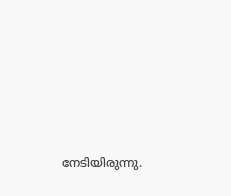നേടിയിരുന്നു.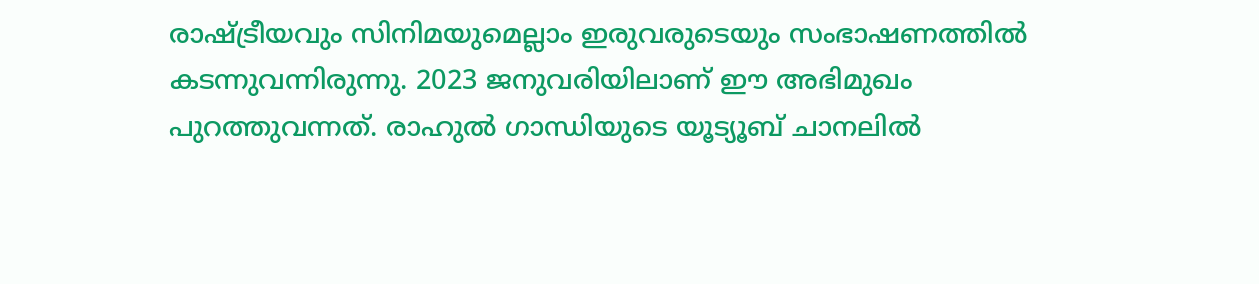രാഷ്ട്രീയവും സിനിമയുമെല്ലാം ഇരുവരുടെയും സംഭാഷണത്തില്‍ കടന്നുവന്നിരുന്നു. 2023 ജനുവരിയിലാണ് ഈ അഭിമുഖം പുറത്തുവന്നത്. രാഹുല്‍ ഗാന്ധിയുടെ യൂട്യൂബ് ചാനലില്‍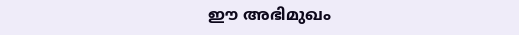ഈ അഭിമുഖം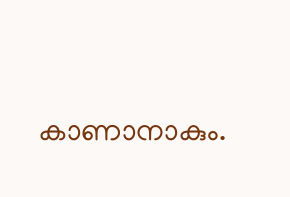കാണാനാകും.